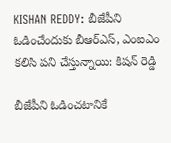KISHAN REDDY: బీజేపీని ఓడించేందుకు బీఆర్ఎస్, ఎంఐఎం కలిసి పని చేస్తున్నాయి: కిషన్ రెడ్డి

బీజేపీని ఓడించటానికే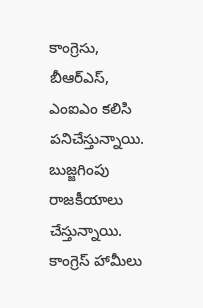కాంగ్రెసు, బీఆర్ఎస్, ఎంఐఎం కలిసి పనిచేస్తున్నాయి. బుజ్జగింపు రాజకీయాలు చేస్తున్నాయి. కాంగ్రెస్ హామీలు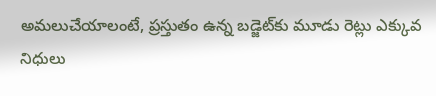అమలుచేయాలంటే, ప్రస్తుతం ఉన్న బడ్జెట్‌కు మూడు రెట్లు ఎక్కువ నిధులు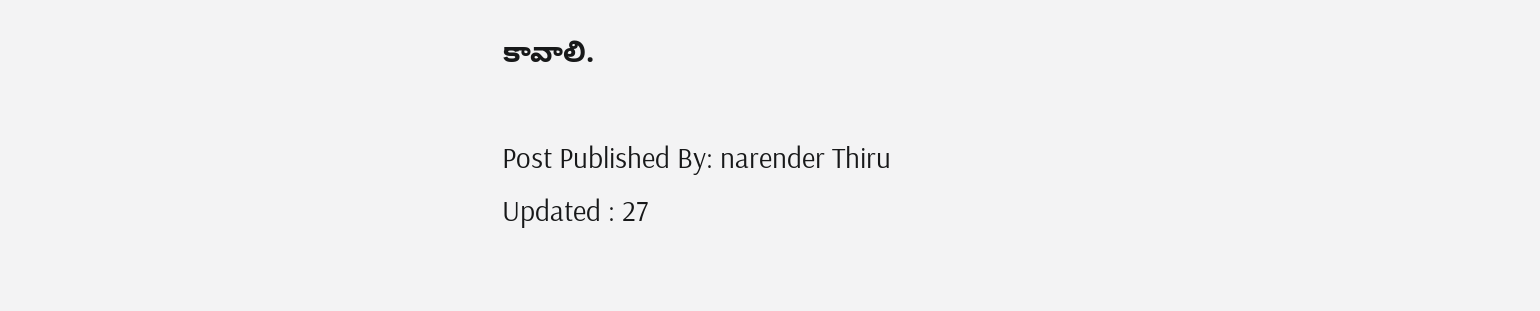కావాలి.

Post Published By: narender Thiru
Updated : 27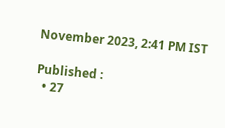November 2023, 2:41 PM IST

Published :
  • 27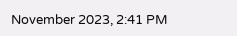November 2023, 2:41 PM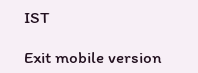IST

Exit mobile version